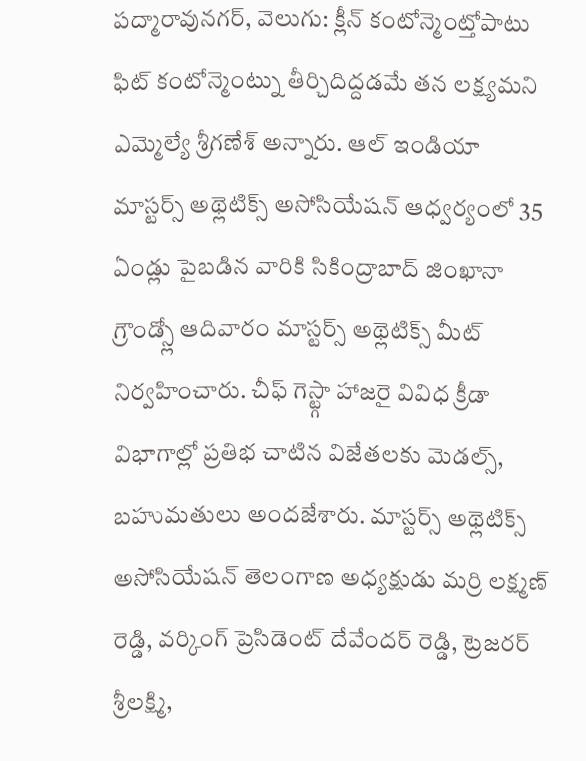పద్మారావునగర్, వెలుగు: క్లీన్ కంటోన్మెంట్తోపాటు ఫిట్ కంటోన్మెంట్ను తీర్చిదిద్దడమే తన లక్ష్యమని ఎమ్మెల్యే శ్రీగణేశ్ అన్నారు. ఆల్ ఇండియా మాస్టర్స్ అథ్లెటిక్స్ అసోసియేషన్ ఆధ్వర్యంలో 35 ఏండ్లు పైబడిన వారికి సికింద్రాబాద్ జింఖానా గ్రౌండ్స్లో ఆదివారం మాస్టర్స్ అథ్లెటిక్స్ మీట్ నిర్వహించారు. చీఫ్ గెస్ట్గా హాజరై వివిధ క్రీడా విభాగాల్లో ప్రతిభ చాటిన విజేతలకు మెడల్స్, బహుమతులు అందజేశారు. మాస్టర్స్ అథ్లెటిక్స్ అసోసియేషన్ తెలంగాణ అధ్యక్షుడు మర్రి లక్ష్మణ్ రెడ్డి, వర్కింగ్ ప్రెసిడెంట్ దేవేందర్ రెడ్డి, ట్రెజరర్ శ్రీలక్ష్మి,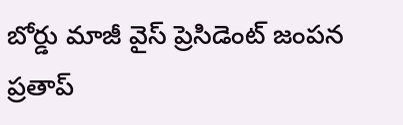బోర్డు మాజీ వైస్ ప్రెసిడెంట్ జంపన ప్రతాప్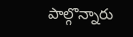పాల్గొన్నారు